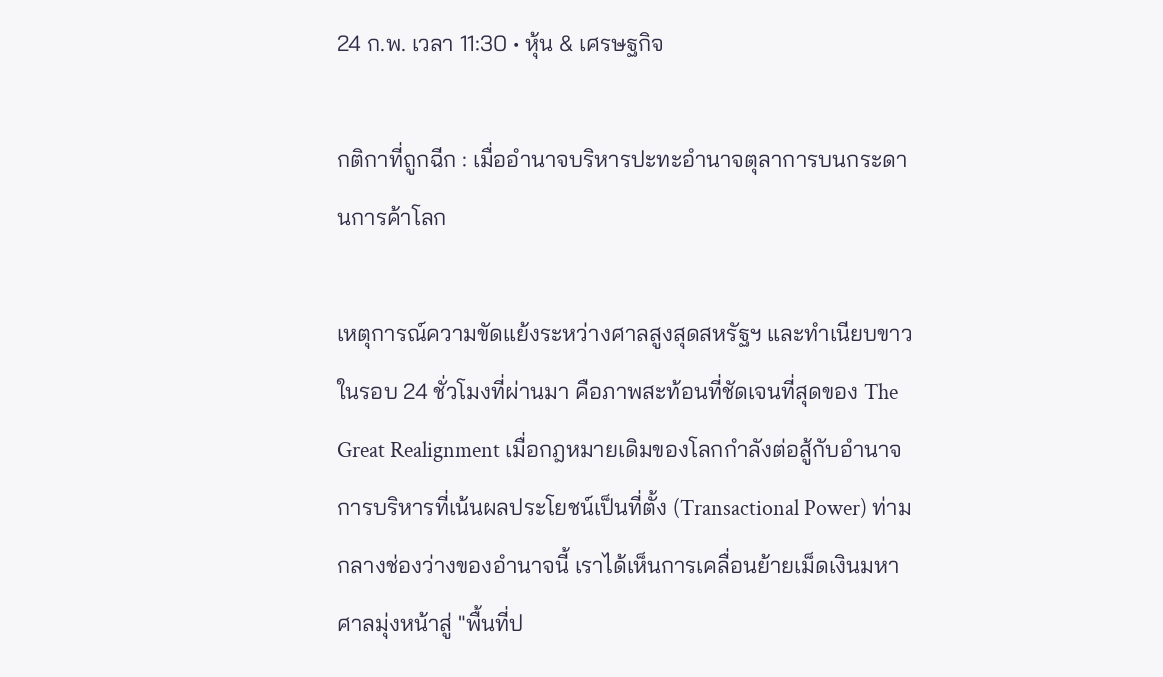24 ก.พ. เวลา 11:30 • หุ้น & เศรษฐกิจ

กติกาที่ถูกฉีก : เมื่ออำนาจบริหารปะทะอำนาจตุลาการบนกระดานการค้าโลก

เหตุการณ์ความขัดแย้งระหว่างศาลสูงสุดสหรัฐฯ และทำเนียบขาวในรอบ 24 ชั่วโมงที่ผ่านมา คือภาพสะท้อนที่ชัดเจนที่สุดของ The Great Realignment เมื่อกฎหมายเดิมของโลกกำลังต่อสู้กับอำนาจการบริหารที่เน้นผลประโยชน์เป็นที่ตั้ง (Transactional Power) ท่ามกลางช่องว่างของอำนาจนี้ เราได้เห็นการเคลื่อนย้ายเม็ดเงินมหาศาลมุ่งหน้าสู่ "พื้นที่ป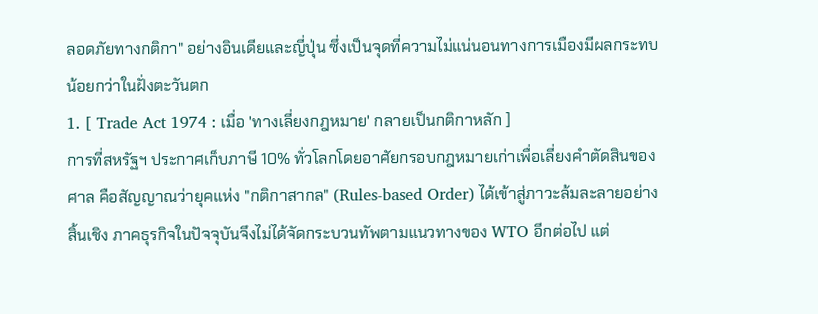ลอดภัยทางกติกา" อย่างอินเดียและญี่ปุ่น ซึ่งเป็นจุดที่ความไม่แน่นอนทางการเมืองมีผลกระทบน้อยกว่าในฝั่งตะวันตก
1. [ Trade Act 1974 : เมื่อ 'ทางเลี่ยงกฎหมาย' กลายเป็นกติกาหลัก ]
การที่สหรัฐฯ ประกาศเก็บภาษี 10% ทั่วโลกโดยอาศัยกรอบกฎหมายเก่าเพื่อเลี่ยงคำตัดสินของศาล คือสัญญาณว่ายุคแห่ง "กติกาสากล" (Rules-based Order) ได้เข้าสู่ภาวะล้มละลายอย่างสิ้นเชิง ภาคธุรกิจในปัจจุบันจึงไม่ได้จัดกระบวนทัพตามแนวทางของ WTO อีกต่อไป แต่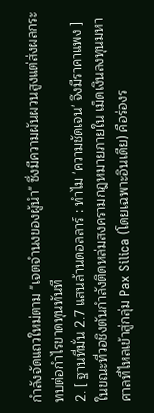กำลังจัดแถวใหม่ตาม "เจตจำนงของผู้นำ" ซึ่งมีความผันผวนสูงแต่ส่งผลกระทบต่อกำไรขาดทุนทันที
2. [ ฐานที่มั่น 2.7 แสนล้านดอลลาร์ : ทำไม 'ความชัดเจน' จึงมีราคาแพง ]
ในขณะที่วอชิงตันกำลังติดหล่มสงครามกฎหมายภายใน เม็ดเงินลงทุนมหาศาลที่ไหลเข้าสู่กลุ่ม Pax Silica (โดยเฉพาะอินเดีย) คือร่องร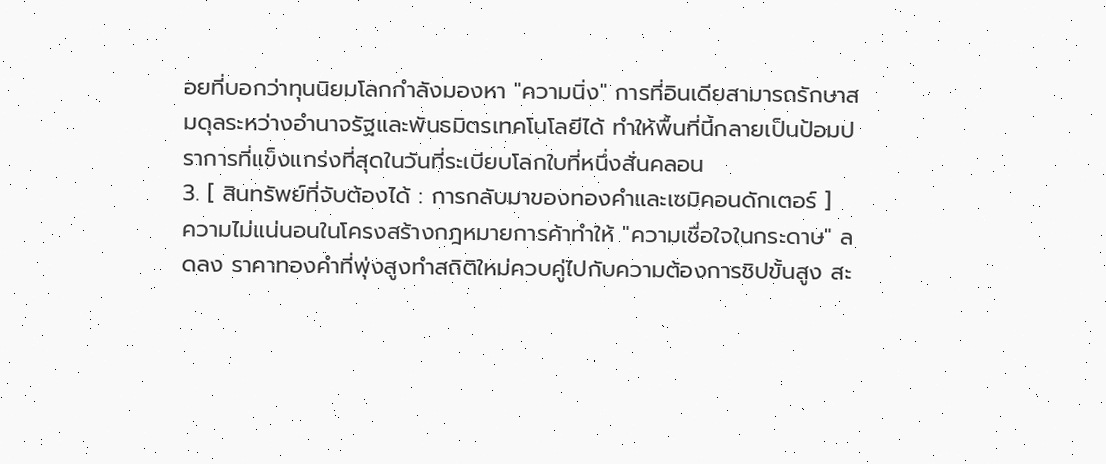อยที่บอกว่าทุนนิยมโลกกำลังมองหา "ความนิ่ง" การที่อินเดียสามารถรักษาสมดุลระหว่างอำนาจรัฐและพันธมิตรเทคโนโลยีได้ ทำให้พื้นที่นี้กลายเป็นป้อมปราการที่แข็งแกร่งที่สุดในวันที่ระเบียบโลกใบที่หนึ่งสั่นคลอน
3. [ สินทรัพย์ที่จับต้องได้ : การกลับมาของทองคำและเซมิคอนดักเตอร์ ]
ความไม่แน่นอนในโครงสร้างกฎหมายการค้าทำให้ "ความเชื่อใจในกระดาษ" ลดลง ราคาทองคำที่พุ่งสูงทำสถิติใหม่ควบคู่ไปกับความต้องการชิปขั้นสูง สะ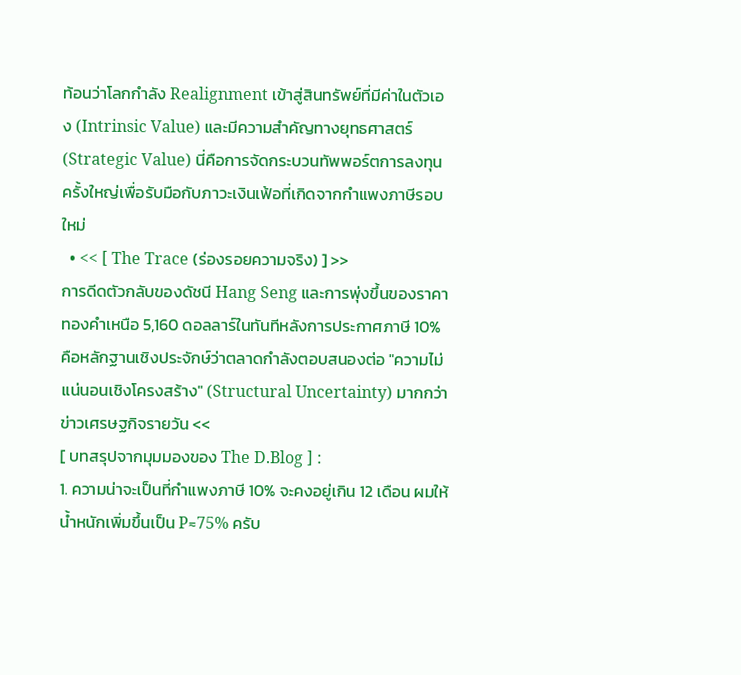ท้อนว่าโลกกำลัง Realignment เข้าสู่สินทรัพย์ที่มีค่าในตัวเอง (Intrinsic Value) และมีความสำคัญทางยุทธศาสตร์ (Strategic Value) นี่คือการจัดกระบวนทัพพอร์ตการลงทุนครั้งใหญ่เพื่อรับมือกับภาวะเงินเฟ้อที่เกิดจากกำแพงภาษีรอบใหม่
  • << [ The Trace (ร่องรอยความจริง) ] >>
การดีดตัวกลับของดัชนี Hang Seng และการพุ่งขึ้นของราคาทองคำเหนือ 5,160 ดอลลาร์ในทันทีหลังการประกาศภาษี 10% คือหลักฐานเชิงประจักษ์ว่าตลาดกำลังตอบสนองต่อ "ความไม่แน่นอนเชิงโครงสร้าง" (Structural Uncertainty) มากกว่าข่าวเศรษฐกิจรายวัน <<
[ บทสรุปจากมุมมองของ The D.Blog ] :
1. ความน่าจะเป็นที่กำแพงภาษี 10% จะคงอยู่เกิน 12 เดือน ผมให้น้ำหนักเพิ่มขึ้นเป็น P≈75% ครับ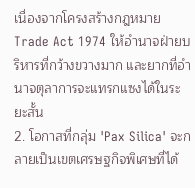เนื่องจากโครงสร้างกฎหมาย Trade Act 1974 ให้อำนาจฝ่ายบริหารที่กว้างขวางมาก และยากที่อำนาจตุลาการจะแทรกแซงได้ในระยะสั้น
2. โอกาสที่กลุ่ม 'Pax Silica' จะกลายเป็นเขตเศรษฐกิจพิเศษที่ได้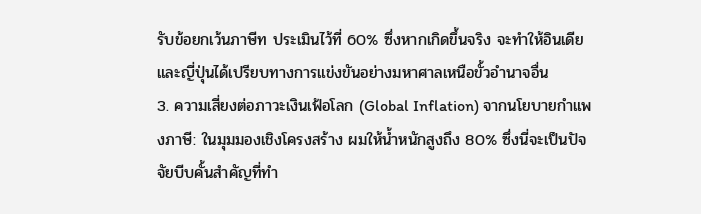รับข้อยกเว้นภาษีท ประเมินไว้ที่ 60% ซึ่งหากเกิดขึ้นจริง จะทำให้อินเดียและญี่ปุ่นได้เปรียบทางการแข่งขันอย่างมหาศาลเหนือขั้วอำนาจอื่น
3. ความเสี่ยงต่อภาวะเงินเฟ้อโลก (Global Inflation) จากนโยบายกำแพงภาษี: ในมุมมองเชิงโครงสร้าง ผมให้น้ำหนักสูงถึง 80% ซึ่งนี่จะเป็นปัจจัยบีบคั้นสำคัญที่ทำ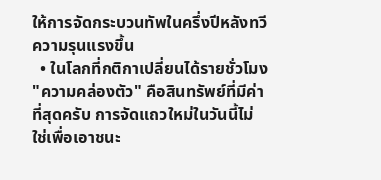ให้การจัดกระบวนทัพในครึ่งปีหลังทวีความรุนแรงขึ้น
  • ในโลกที่กติกาเปลี่ยนได้รายชั่วโมง "ความคล่องตัว" คือสินทรัพย์ที่มีค่าที่สุดครับ การจัดแถวใหม่ในวันนี้ไม่ใช่เพื่อเอาชนะ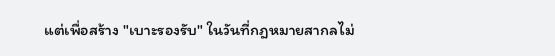แต่เพื่อสร้าง "เบาะรองรับ" ในวันที่กฎหมายสากลไม่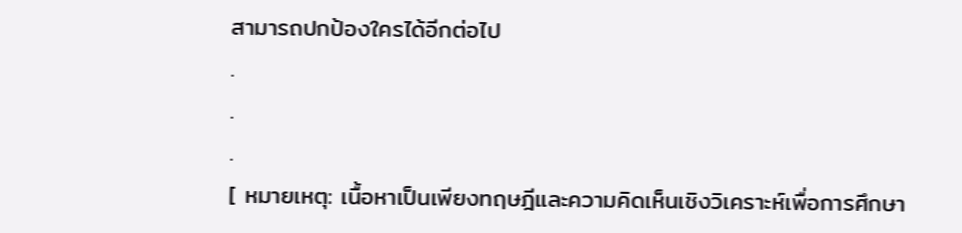สามารถปกป้องใครได้อีกต่อไป
.
.
.
[ หมายเหตุ: เนื้อหาเป็นเพียงทฤษฎีและความคิดเห็นเชิงวิเคราะห์เพื่อการศึกษา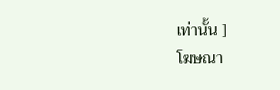เท่านั้น ]
โฆษณา